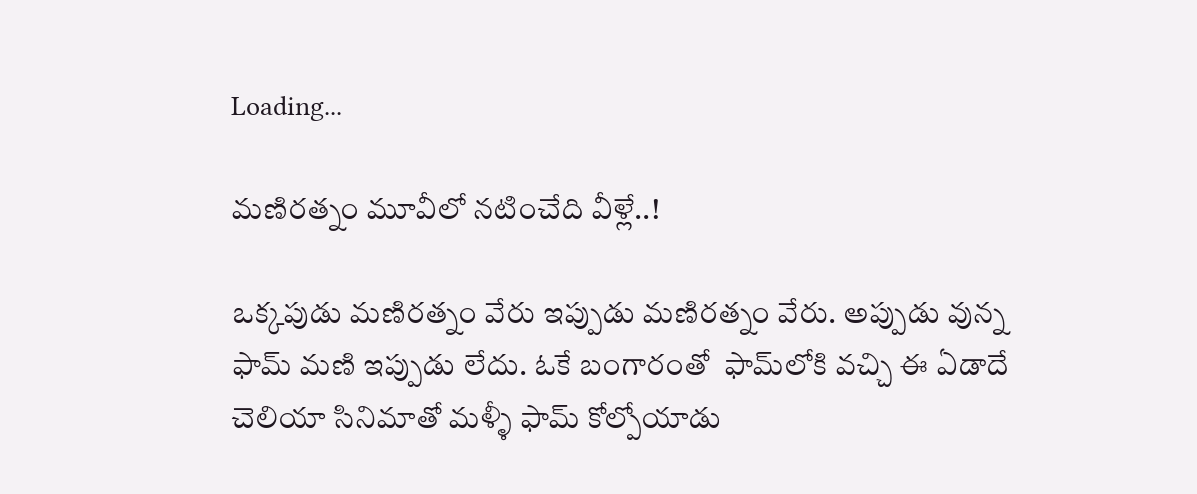Loading...

మణిరత్నం మూవీలో నటించేది వీళ్లే..!

ఒక్కపుడు మణిరత్నం వేరు ఇప్పుడు మణిరత్నం వేరు. అప్పుడు వున్న ఫామ్‌ మణి ఇప్పుడు లేదు. ఓకే బంగారంతో  ఫామ్‌లోకి వచ్చి ఈ ఏడాదే చెలియా సినిమాతో మళ్ళీ ఫామ్‌ కోల్పోయాడు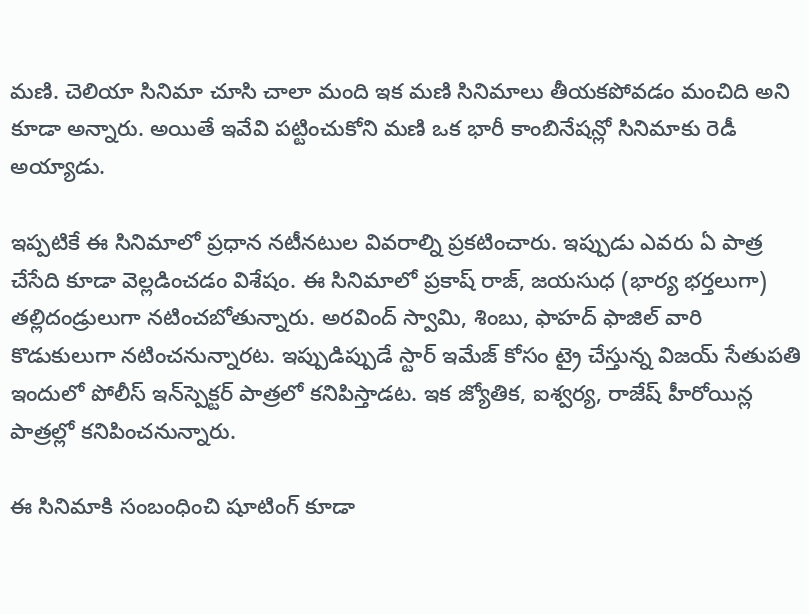మణి. చెలియా సినిమా చూసి చాలా మంది ఇక మణి సినిమాలు తీయకపోవడం మంచిది అని కూడా అన్నారు. అయితే ఇవేవి పట్టించుకోని మణి ఒక భారీ కాంబినేషన్లో సినిమాకు రెడీ అయ్యాడు.

ఇప్పటికే ఈ సినిమాలో ప్రధాన నటీనటుల వివరాల్ని ప్రకటించారు. ఇప్పుడు ఎవరు ఏ పాత్ర చేసేది కూడా వెల్లడించడం విశేషం. ఈ సినిమాలో ప్రకాష్ రాజ్, జయసుధ (భార్య భర్తలుగా) తల్లిదండ్రులుగా నటించబోతున్నారు. అరవింద్ స్వామి, శింబు, ఫాహద్ ఫాజిల్ వారి కొడుకులుగా నటించనున్నారట. ఇప్పుడిప్పుడే స్టార్ ఇమేజ్ కోసం ట్రై చేస్తున్న విజయ్ సేతుపతి ఇందులో పోలీస్ ఇన్‌స్పెక్టర్ పాత్రలో కనిపిస్తాడట. ఇక జ్యోతిక, ఐశ్వర్య, రాజేష్ హీరోయిన్ల పాత్రల్లో కనిపించనున్నారు.

ఈ సినిమాకి సంబంధించి షూటింగ్ కూడా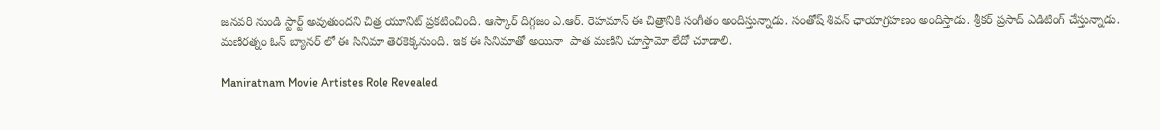జనవరి నుండి స్టార్ట్ అవుతుందని చిత్ర యూనిట్ ప్రకటించింది. ఆస్కార్ దిగ్గజం ఎ.ఆర్. రెహమాన్ ఈ చిత్రానికి సంగీతం అందిస్తున్నాడు. సంతోష్ శివన్ ఛాయాగ్రహణం అందిస్తాడు. శ్రీకర్ ప్రసాద్ ఎడిటింగ్ చేస్తున్నాడు. మణిరత్నం ఓన్ బ్యానర్ లో ఈ సినిమా తెరకెక్కనుంది. ఇక ఈ సినిమాతో అయినా  పాత మణిని చూస్తామో లేదో చూడాలి.

Maniratnam Movie Artistes Role Revealed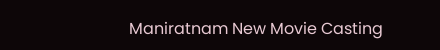Maniratnam New Movie Casting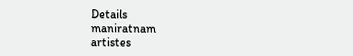Details
maniratnam
artistes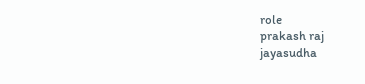role
prakash raj
jayasudha